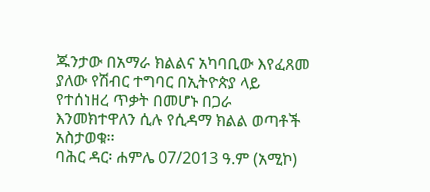ጁንታው በአማራ ክልልና አካባቢው እየፈጸመ ያለው የሽብር ተግባር በኢትዮጵያ ላይ የተሰነዘረ ጥቃት በመሆኑ በጋራ እንመክተዋለን ሲሉ የሲዳማ ክልል ወጣቶች አስታወቁ፡፡
ባሕር ዳር፡ ሐምሌ 07/2013 ዓ.ም (አሚኮ)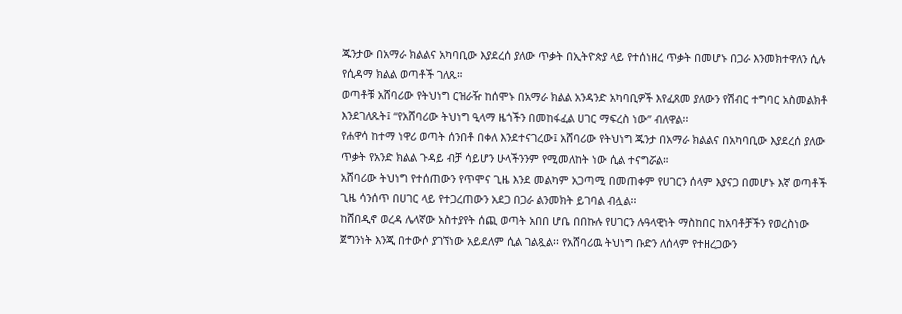ጁንታው በአማራ ክልልና አካባቢው እያደረሰ ያለው ጥቃት በኢትዮጵያ ላይ የተሰነዘረ ጥቃት በመሆኑ በጋራ እንመክተዋለን ሲሉ የሲዳማ ክልል ወጣቶች ገለጹ።
ወጣቶቹ አሸባሪው የትህነግ ርዝራዥ ከሰሞኑ በአማራ ክልል አንዳንድ አካባቢዎች እየፈጸመ ያለውን የሽብር ተግባር አስመልክቶ እንደገለጹት፤ “የአሸባሪው ትህነግ ዒላማ ዜጎችን በመከፋፈል ሀገር ማፍረስ ነው” ብለዋል፡፡
የሐዋሳ ከተማ ነዋሪ ወጣት ሰንበቶ በቀለ እንደተናገረው፤ አሸባሪው የትህነግ ጁንታ በአማራ ክልልና በአካባቢው እያደረሰ ያለው ጥቃት የአንድ ክልል ጉዳይ ብቻ ሳይሆን ሁላችንንም የሚመለከት ነው ሲል ተናግሯል።
አሸባሪው ትህነግ የተሰጠውን የጥሞና ጊዜ እንደ መልካም አጋጣሚ በመጠቀም የሀገርን ሰላም እያናጋ በመሆኑ እኛ ወጣቶች ጊዜ ሳንሰጥ በሀገር ላይ የተጋረጠውን አደጋ በጋራ ልንመክት ይገባል ብሏል፡፡
ከሸበዲኖ ወረዳ ሌላኛው አስተያየት ሰጪ ወጣት አበበ ሆቤ በበኩሉ የሀገርን ሉዓላዊነት ማስከበር ከአባቶቻችን የወረስነው ጀግንነት እንጂ በተውሶ ያገኘነው አይደለም ሲል ገልጿል፡፡ የአሸባሪዉ ትህነግ ቡድን ለሰላም የተዘረጋውን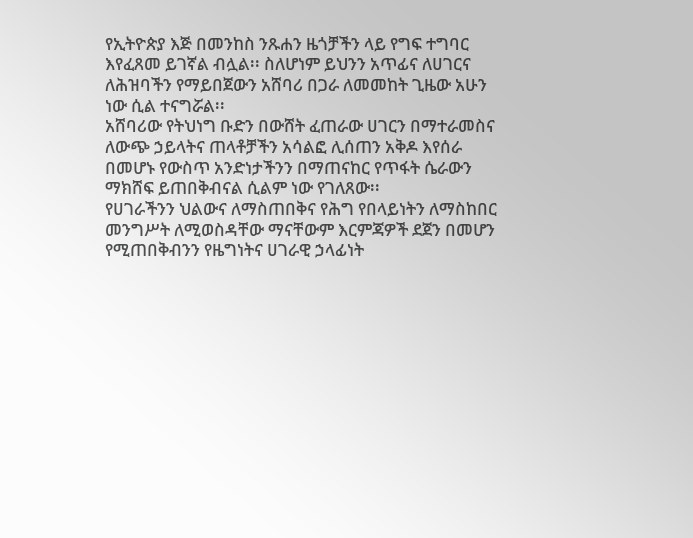የኢትዮጵያ እጅ በመንከስ ንጹሐን ዜጎቻችን ላይ የግፍ ተግባር እየፈጸመ ይገኛል ብሏል፡፡ ስለሆነም ይህንን አጥፊና ለሀገርና ለሕዝባችን የማይበጀውን አሸባሪ በጋራ ለመመከት ጊዜው አሁን ነው ሲል ተናግሯል፡፡
አሸባሪው የትህነግ ቡድን በውሸት ፈጠራው ሀገርን በማተራመስና ለውጭ ኃይላትና ጠላቶቻችን አሳልፎ ሊሰጠን አቅዶ እየሰራ በመሆኑ የውስጥ አንድነታችንን በማጠናከር የጥፋት ሴራውን ማክሸፍ ይጠበቅብናል ሲልም ነው የገለጸው፡፡
የሀገራችንን ህልውና ለማስጠበቅና የሕግ የበላይነትን ለማስከበር መንግሥት ለሚወስዳቸው ማናቸውም እርምጃዎች ደጀን በመሆን የሚጠበቅብንን የዜግነትና ሀገራዊ ኃላፊነት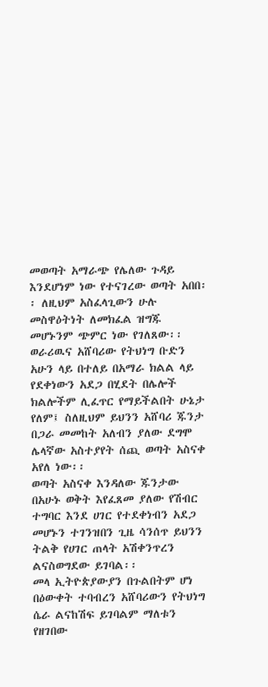መወጣት አማራጭ የሌለው ጉዳይ እንደሆነም ነው የተናገረው ወጣት አበበ፡፡ ለዚህም አስፈላጊውን ሁሉ መስዋዕትነት ለመክፈል ዝግጁ መሆኑንም ጭምር ነው የገለጸው፡፡
ወራሪዉና አሸባሪው የትህነግ ቡድን አሁን ላይ በተለይ በአማራ ክልል ላይ የደቀነውን አደጋ በሂደት በሌሎች ክልሎችም ሊፈጥር የማይችልበት ሁኔታ የለም፤ ስለዚህም ይህንን አሸባሪ ጁንታ በጋራ መመከት አለብን ያለው ደግሞ ሌላኛው አስተያየት ሰጪ ወጣት አስናቀ አየለ ነው፡፡
ወጣት አስናቀ እንዳለው ጁንታው በአሁኑ ወቅት እየፈጸመ ያለው የሽብር ተግባር እንደ ሀገር የተደቀነብን አደጋ መሆኑን ተገንዝበን ጊዜ ሳንሰጥ ይህንን ትልቅ የሀገር ጠላት አሽቀንጥረን ልናስወግደው ይገባል፡፡
መላ ኢትዮጵያውያን በጉልበትም ሆነ በዕውቀት ተባብረን አሸባሪውን የትህነግ ሴራ ልናከሽፍ ይገባልም ማለቱን የዘገበው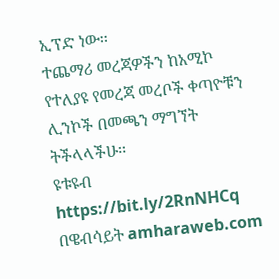ኢፕድ ነው፡፡
ተጨማሪ መረጃዎችን ከአሚኮ የተለያዩ የመረጃ መረቦች ቀጣዮቹን ሊንኮች በመጫን ማግኘት ትችላላችሁ፡፡
ዩቱዩብ https://bit.ly/2RnNHCq
በዌብሳይት amharaweb.com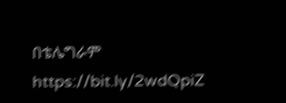በቴሌግራም https://bit.ly/2wdQpiZ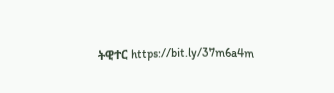ትዊተር https://bit.ly/37m6a4m